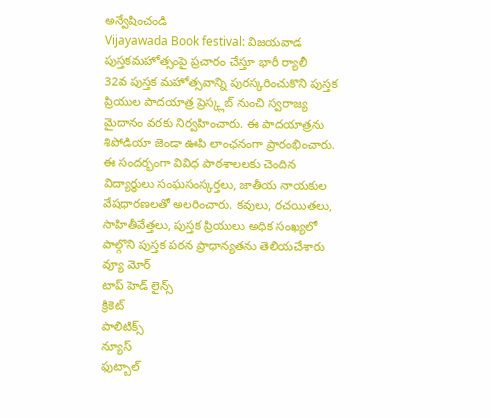అన్వేషించండి
Vijayawada Book festival: విజయవాడ పుస్తకమహోత్సంపై ప్రచారం చేస్తూ భారీ ర్యాలీ
32వ పుస్తక మహోత్సవాన్ని పురస్కరించుకొని పుస్తక ప్రియుల పాదయాత్ర ప్రెస్క్లబ్ నుంచి స్వరాజ్య మైదానం వరకు నిర్వహించారు. ఈ పాదయాత్రను శిపోడియా జెండా ఊపి లాంఛనంగా ప్రారంభించారు. ఈ సందర్భంగా వివిధ పాఠశాలలకు చెందిన విద్యార్థులు సంఘసంస్కర్తలు, జాతీయ నాయకుల వేషధారణలతో అలరించారు. కవులు, రచయితలు, సాహితీవేత్తలు, పుస్తక ప్రియులు అధిక సంఖ్యలో పాల్గొని పుస్తక పఠన ప్రాధాన్యతను తెలియచేశారు
వ్యూ మోర్
టాప్ హెడ్ లైన్స్
క్రికెట్
పాలిటిక్స్
న్యూస్
ఫుట్బాల్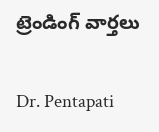ట్రెండింగ్ వార్తలు

Dr. Pentapati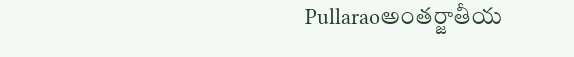Pullaraoఅంతర్జాతీయ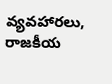వ్యవహారలు, రాజకీయ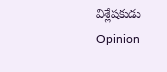విశ్లేషకుడు
Opinion